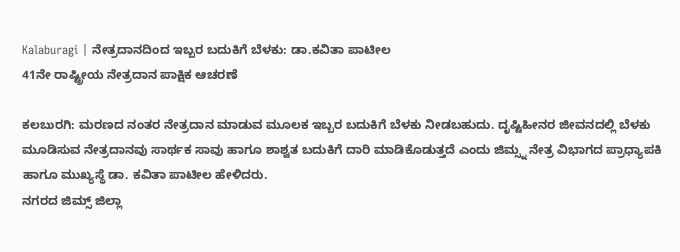Kalaburagi | ನೇತ್ರದಾನದಿಂದ ಇಬ್ಬರ ಬದುಕಿಗೆ ಬೆಳಕು: ಡಾ.ಕವಿತಾ ಪಾಟೀಲ
41ನೇ ರಾಷ್ಟ್ರೀಯ ನೇತ್ರದಾನ ಪಾಕ್ಷಿಕ ಆಚರಣೆ

ಕಲಬುರಗಿ: ಮರಣದ ನಂತರ ನೇತ್ರದಾನ ಮಾಡುವ ಮೂಲಕ ಇಬ್ಬರ ಬದುಕಿಗೆ ಬೆಳಕು ನೀಡಬಹುದು. ದೃಷ್ಟಿಹೀನರ ಜೀವನದಲ್ಲಿ ಬೆಳಕು ಮೂಡಿಸುವ ನೇತ್ರದಾನವು ಸಾರ್ಥಕ ಸಾವು ಹಾಗೂ ಶಾಶ್ವತ ಬದುಕಿಗೆ ದಾರಿ ಮಾಡಿಕೊಡುತ್ತದೆ ಎಂದು ಜಿಮ್ಸ್ನ ನೇತ್ರ ವಿಭಾಗದ ಪ್ರಾಧ್ಯಾಪಕಿ ಹಾಗೂ ಮುಖ್ಯಸ್ಥೆ ಡಾ. ಕವಿತಾ ಪಾಟೀಲ ಹೇಳಿದರು.
ನಗರದ ಜಿಮ್ಸ್ ಜಿಲ್ಲಾ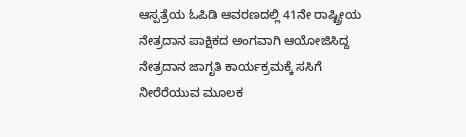ಆಸ್ಪತ್ರೆಯ ಓಪಿಡಿ ಆವರಣದಲ್ಲಿ 41ನೇ ರಾಷ್ಟ್ರೀಯ ನೇತ್ರದಾನ ಪಾಕ್ಷಿಕದ ಅಂಗವಾಗಿ ಆಯೋಜಿಸಿದ್ದ ನೇತ್ರದಾನ ಜಾಗೃತಿ ಕಾರ್ಯಕ್ರಮಕ್ಕೆ ಸಸಿಗೆ ನೀರೆರೆಯುವ ಮೂಲಕ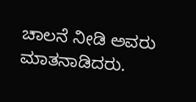ಚಾಲನೆ ನೀಡಿ ಅವರು ಮಾತನಾಡಿದರು.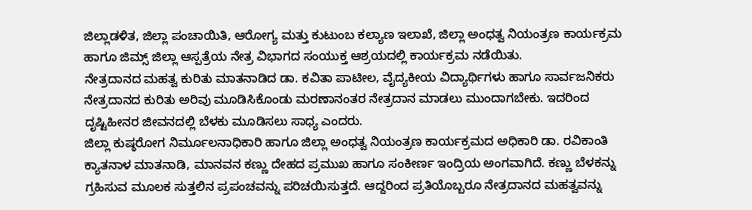ಜಿಲ್ಲಾಡಳಿತ, ಜಿಲ್ಲಾ ಪಂಚಾಯಿತಿ, ಆರೋಗ್ಯ ಮತ್ತು ಕುಟುಂಬ ಕಲ್ಯಾಣ ಇಲಾಖೆ, ಜಿಲ್ಲಾ ಅಂಧತ್ವ ನಿಯಂತ್ರಣ ಕಾರ್ಯಕ್ರಮ ಹಾಗೂ ಜಿಮ್ಸ್ ಜಿಲ್ಲಾ ಆಸ್ಪತ್ರೆಯ ನೇತ್ರ ವಿಭಾಗದ ಸಂಯುಕ್ತ ಆಶ್ರಯದಲ್ಲಿ ಕಾರ್ಯಕ್ರಮ ನಡೆಯಿತು.
ನೇತ್ರದಾನದ ಮಹತ್ವ ಕುರಿತು ಮಾತನಾಡಿದ ಡಾ. ಕವಿತಾ ಪಾಟೀಲ, ವೈದ್ಯಕೀಯ ವಿದ್ಯಾರ್ಥಿಗಳು ಹಾಗೂ ಸಾರ್ವಜನಿಕರು ನೇತ್ರದಾನದ ಕುರಿತು ಅರಿವು ಮೂಡಿಸಿಕೊಂಡು ಮರಣಾನಂತರ ನೇತ್ರದಾನ ಮಾಡಲು ಮುಂದಾಗಬೇಕು. ಇದರಿಂದ ದೃಷ್ಟಿಹೀನರ ಜೀವನದಲ್ಲಿ ಬೆಳಕು ಮೂಡಿಸಲು ಸಾಧ್ಯ ಎಂದರು.
ಜಿಲ್ಲಾ ಕುಷ್ಠರೋಗ ನಿರ್ಮೂಲನಾಧಿಕಾರಿ ಹಾಗೂ ಜಿಲ್ಲಾ ಅಂಧತ್ವ ನಿಯಂತ್ರಣ ಕಾರ್ಯಕ್ರಮದ ಅಧಿಕಾರಿ ಡಾ. ರವಿಕಾಂತಿ ಕ್ಯಾತನಾಳ ಮಾತನಾಡಿ, ಮಾನವನ ಕಣ್ಣು ದೇಹದ ಪ್ರಮುಖ ಹಾಗೂ ಸಂಕೀರ್ಣ ಇಂದ್ರಿಯ ಅಂಗವಾಗಿದೆ. ಕಣ್ಣು ಬೆಳಕನ್ನು ಗ್ರಹಿಸುವ ಮೂಲಕ ಸುತ್ತಲಿನ ಪ್ರಪಂಚವನ್ನು ಪರಿಚಯಿಸುತ್ತದೆ. ಆದ್ದರಿಂದ ಪ್ರತಿಯೊಬ್ಬರೂ ನೇತ್ರದಾನದ ಮಹತ್ವವನ್ನು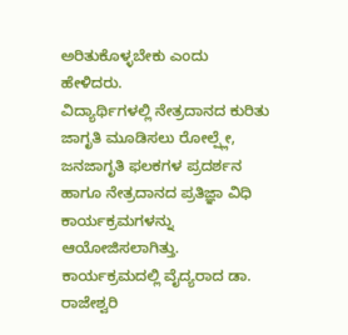ಅರಿತುಕೊಳ್ಳಬೇಕು ಎಂದು ಹೇಳಿದರು.
ವಿದ್ಯಾರ್ಥಿಗಳಲ್ಲಿ ನೇತ್ರದಾನದ ಕುರಿತು ಜಾಗೃತಿ ಮೂಡಿಸಲು ರೋಲ್ಪ್ಲೇ, ಜನಜಾಗೃತಿ ಫಲಕಗಳ ಪ್ರದರ್ಶನ ಹಾಗೂ ನೇತ್ರದಾನದ ಪ್ರತಿಜ್ಞಾ ವಿಧಿ ಕಾರ್ಯಕ್ರಮಗಳನ್ನು ಆಯೋಜಿಸಲಾಗಿತ್ತು.
ಕಾರ್ಯಕ್ರಮದಲ್ಲಿ ವೈದ್ಯರಾದ ಡಾ. ರಾಜೇಶ್ವರಿ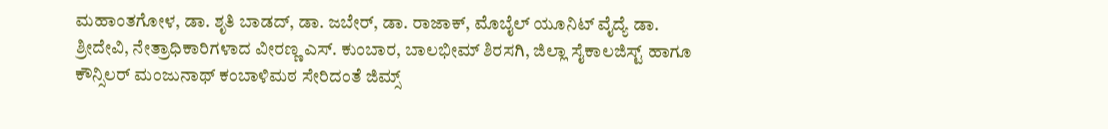ಮಹಾಂತಗೋಳ, ಡಾ. ಶೃತಿ ಬಾಡದ್, ಡಾ. ಜಬೇರ್, ಡಾ. ರಾಜಾಕ್, ಮೊಬೈಲ್ ಯೂನಿಟ್ ವೈದ್ಯೆ ಡಾ. ಶ್ರೀದೇವಿ, ನೇತ್ರಾಧಿಕಾರಿಗಳಾದ ವೀರಣ್ಣ ಎಸ್. ಕುಂಬಾರ, ಬಾಲಭೀಮ್ ಶಿರಸಗಿ, ಜಿಲ್ಲಾ ಸೈಕಾಲಜಿಸ್ಟ್ ಹಾಗೂ ಕೌನ್ಸಿಲರ್ ಮಂಜುನಾಥ್ ಕಂಬಾಳಿಮಠ ಸೇರಿದಂತೆ ಜಿಮ್ಸ್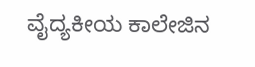ವೈದ್ಯಕೀಯ ಕಾಲೇಜಿನ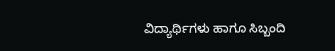ವಿದ್ಯಾರ್ಥಿಗಳು ಹಾಗೂ ಸಿಬ್ಬಂದಿ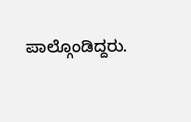ಪಾಲ್ಗೊಂಡಿದ್ದರು.